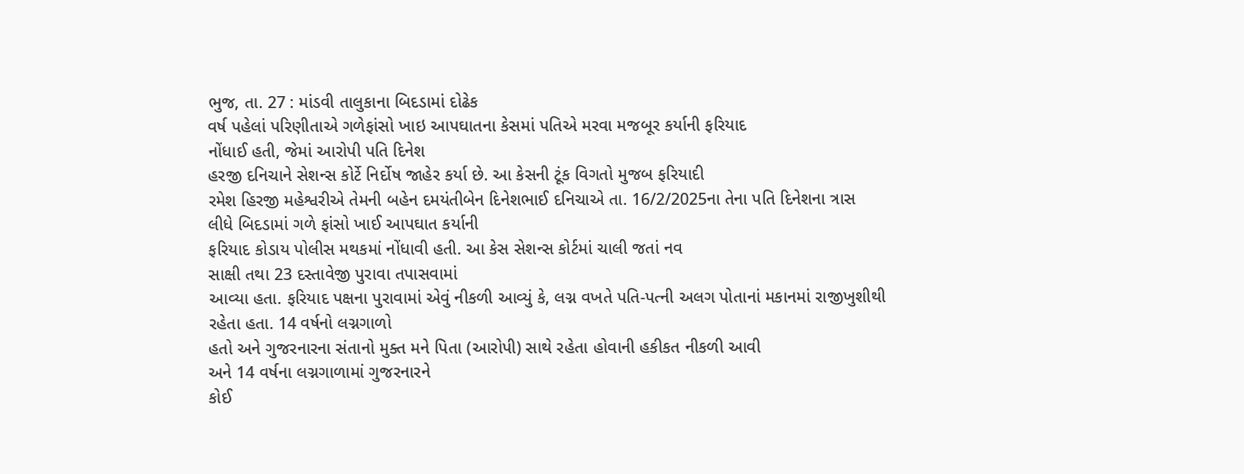ભુજ, તા. 27 : માંડવી તાલુકાના બિદડામાં દોઢેક
વર્ષ પહેલાં પરિણીતાએ ગળેફાંસો ખાઇ આપઘાતના કેસમાં પતિએ મરવા મજબૂર કર્યાની ફરિયાદ
નોંધાઈ હતી, જેમાં આરોપી પતિ દિનેશ
હરજી દનિચાને સેશન્સ કોર્ટે નિર્દોષ જાહેર કર્યા છે. આ કેસની ટૂંક વિગતો મુજબ ફરિયાદી
રમેશ હિરજી મહેશ્વરીએ તેમની બહેન દમયંતીબેન દિનેશભાઈ દનિચાએ તા. 16/2/2025ના તેના પતિ દિનેશના ત્રાસ
લીધે બિદડામાં ગળે ફાંસો ખાઈ આપઘાત કર્યાની
ફરિયાદ કોડાય પોલીસ મથકમાં નોંધાવી હતી. આ કેસ સેશન્સ કોર્ટમાં ચાલી જતાં નવ
સાક્ષી તથા 23 દસ્તાવેજી પુરાવા તપાસવામાં
આવ્યા હતા. ફરિયાદ પક્ષના પુરાવામાં એવું નીકળી આવ્યું કે, લગ્ન વખતે પતિ-પત્ની અલગ પોતાનાં મકાનમાં રાજીખુશીથી
રહેતા હતા. 14 વર્ષનો લગ્નગાળો
હતો અને ગુજરનારના સંતાનો મુક્ત મને પિતા (આરોપી) સાથે રહેતા હોવાની હકીકત નીકળી આવી
અને 14 વર્ષના લગ્નગાળામાં ગુજરનારને
કોઈ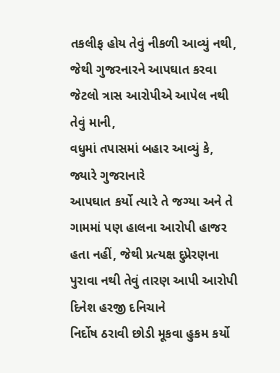તકલીફ હોય તેવું નીકળી આવ્યું નથી, જેથી ગુજરનારને આપઘાત કરવા જેટલો ત્રાસ આરોપીએ આપેલ નથી તેવું માની,
વધુમાં તપાસમાં બહાર આવ્યું કે, જ્યારે ગુજરાનારે
આપઘાત કર્યો ત્યારે તે જગ્યા અને તે ગામમાં પણ હાલના આરોપી હાજર હતા નહીં, જેથી પ્રત્યક્ષ દુપ્રેરણના પુરાવા નથી તેવું તારણ આપી આરોપી દિનેશ હરજી દનિચાને
નિર્દોષ ઠરાવી છોડી મૂકવા હુકમ કર્યો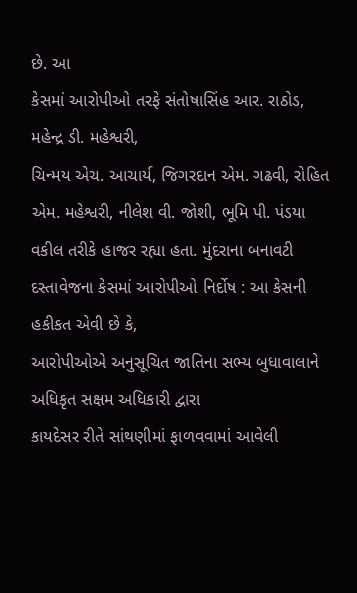છે. આ
કેસમાં આરોપીઓ તરફે સંતોષાસિંહ આર. રાઠોડ, મહેન્દ્ર ડી. મહેશ્વરી,
ચિન્મય એચ. આચાર્ય, જિગરદાન એમ. ગઢવી, રોહિત એમ. મહેશ્વરી, નીલેશ વી. જોશી, ભૂમિ પી. પંડયા વકીલ તરીકે હાજર રહ્યા હતા. મુંદરાના બનાવટી દસ્તાવેજના કેસમાં આરોપીઓ નિર્દોષ : આ કેસની હકીકત એવી છે કે,
આરોપીઓએ અનુસૂચિત જાતિના સભ્ય બુધાવાલાને અધિકૃત સક્ષમ અધિકારી દ્વારા
કાયદેસર રીતે સાંથણીમાં ફાળવવામાં આવેલી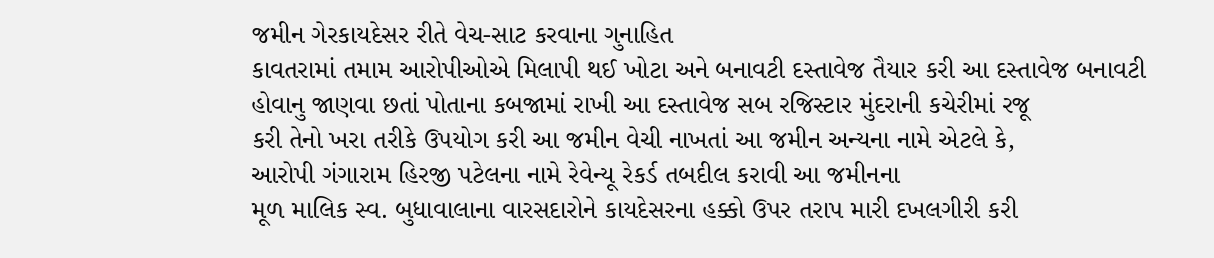જમીન ગેરકાયદેસર રીતે વેચ-સાટ કરવાના ગુનાહિત
કાવતરામાં તમામ આરોપીઓએ મિલાપી થઈ ખોટા અને બનાવટી દસ્તાવેજ તૈયાર કરી આ દસ્તાવેજ બનાવટી
હોવાનુ જાણવા છતાં પોતાના કબજામાં રાખી આ દસ્તાવેજ સબ રજિસ્ટાર મુંદરાની કચેરીમાં રજૂ
કરી તેનો ખરા તરીકે ઉપયોગ કરી આ જમીન વેચી નાખતાં આ જમીન અન્યના નામે એટલે કે,
આરોપી ગંગારામ હિરજી પટેલના નામે રેવેન્યૂ રેકર્ડ તબદીલ કરાવી આ જમીનના
મૂળ માલિક સ્વ. બુધાવાલાના વારસદારોને કાયદેસરના હક્કો ઉપર તરાપ મારી દખલગીરી કરી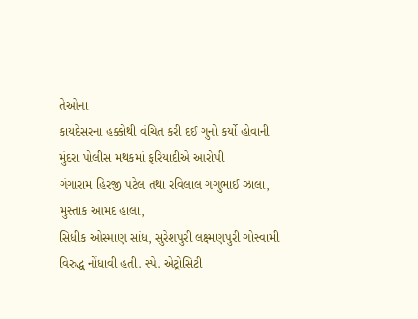તેઓના
કાયદેસરના હક્કોથી વંચિત કરી દઈ ગુનો કર્યો હોવાની મુંદરા પોલીસ મથકમાં ફરિયાદીએ આરોપી
ગંગારામ હિરજી પટેલ તથા રવિલાલ ગગુભાઈ ઝાલા, મુસ્તાક આમદ હાલા,
સિધીક ઓસ્માણ સાંધ, સુરેશપુરી લક્ષ્મણપુરી ગોસ્વામી વિરુદ્ધ નોંધાવી હતી. સ્પે. એટ્રોસિટી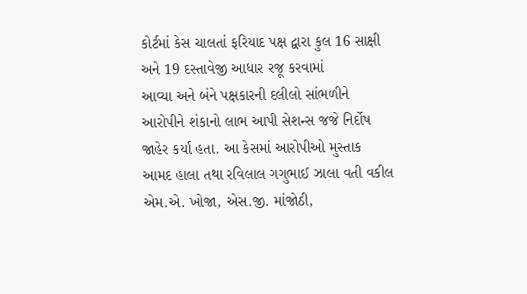કોર્ટમાં કેસ ચાલતાં ફરિયાદ પક્ષ દ્વારા કુલ 16 સાક્ષી અને 19 દસ્તાવેજી આધાર રજૂ કરવામાં
આવ્યા અને બંને પક્ષકારની દલીલો સાંભળીને આરોપીને શંકાનો લાભ આપી સેશન્સ જજે નિર્દોષ
જાહેર કર્યા હતા. આ કેસમાં આરોપીઓ મુસ્તાક આમદ હાલા તથા રવિલાલ ગગુભાઈ ઝાલા વતી વકીલ
એમ.એ. ખોજા, એસ.જી. માંજોઠી,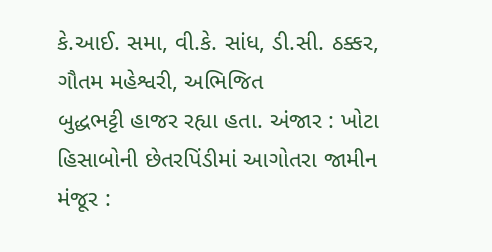કે.આઈ. સમા, વી.કે. સાંધ, ડી.સી. ઠક્કર, ગૌતમ મહેશ્વરી, અભિજિત
બુદ્ધભટ્ટી હાજર રહ્યા હતા. અંજાર : ખોટા
હિસાબોની છેતરપિંડીમાં આગોતરા જામીન મંજૂર :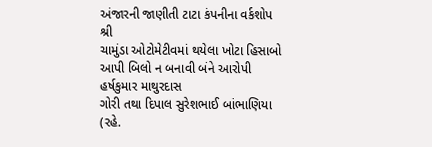અંજારની જાણીતી ટાટા કંપનીના વર્કશોપ શ્રી
ચામુંડા ઓટોમેટીવમાં થયેલા ખોટા હિસાબો આપી બિલો ન બનાવી બંને આરોપી હર્ષકુમાર માથુરદાસ
ગોરી તથા દિપાલ સુરેશભાઈ બાંભાણિયા (રહે.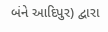બંને આદિપુર) દ્વારા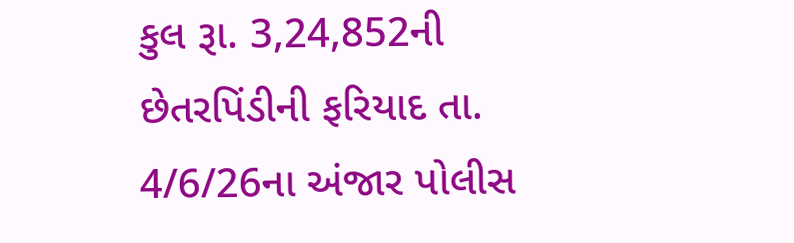કુલ રૂા. 3,24,852ની છેતરપિંડીની ફરિયાદ તા.
4/6/26ના અંજાર પોલીસ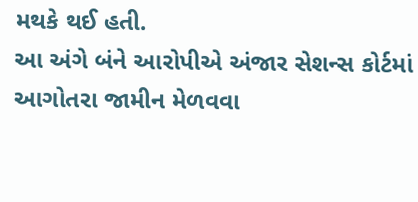મથકે થઈ હતી.
આ અંગે બંને આરોપીએ અંજાર સેશન્સ કોર્ટમાં આગોતરા જામીન મેળવવા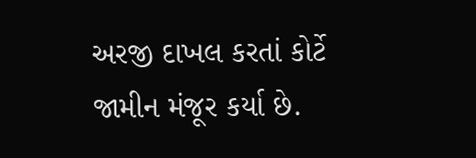અરજી દાખલ કરતાં કોર્ટે
જામીન મંજૂર કર્યા છે.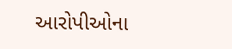આરોપીઓના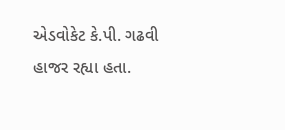એડવોકેટ કે.પી. ગઢવી હાજર રહ્યા હતા.